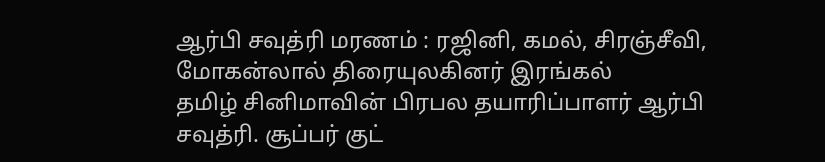ஆர்பி சவுத்ரி மரணம் : ரஜினி, கமல், சிரஞ்சீவி, மோகன்லால் திரையுலகினர் இரங்கல்
தமிழ் சினிமாவின் பிரபல தயாரிப்பாளர் ஆர்பி சவுத்ரி. சூப்பர் குட்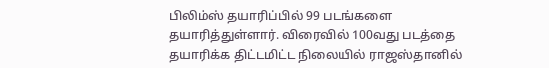பிலிம்ஸ் தயாரிப்பில் 99 படங்களை தயாரித்துள்ளார். விரைவில் 100வது படத்தை தயாரிக்க திட்டமிட்ட நிலையில் ராஜஸ்தானில்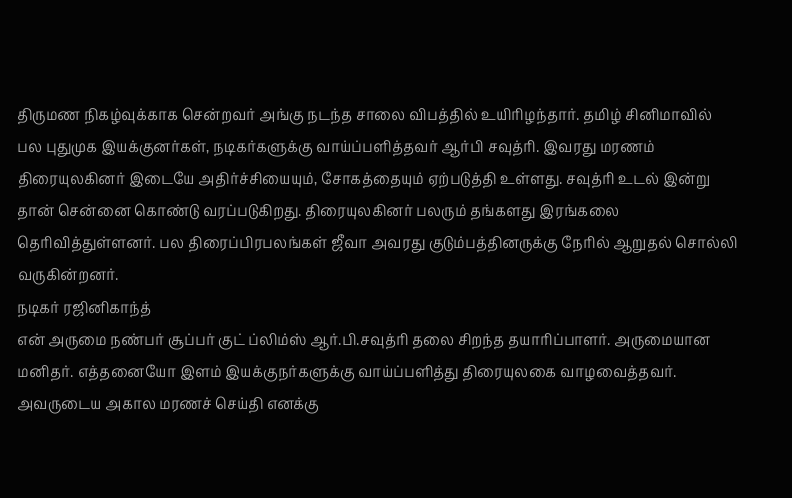திருமண நிகழ்வுக்காக சென்றவர் அங்கு நடந்த சாலை விபத்தில் உயிரிழந்தார். தமிழ் சினிமாவில் பல புதுமுக இயக்குனர்கள், நடிகர்களுக்கு வாய்ப்பளித்தவர் ஆர்பி சவுத்ரி. இவரது மரணம் திரையுலகினர் இடையே அதிர்ச்சியையும், சோகத்தையும் ஏற்படுத்தி உள்ளது. சவுத்ரி உடல் இன்று தான் சென்னை கொண்டு வரப்படுகிறது. திரையுலகினர் பலரும் தங்களது இரங்கலை தெரிவித்துள்ளனர். பல திரைப்பிரபலங்கள் ஜீவா அவரது குடும்பத்தினருக்கு நேரில் ஆறுதல் சொல்லி வருகின்றனர்.
நடிகர் ரஜினிகாந்த்
என் அருமை நண்பர் சூப்பர் குட் ப்லிம்ஸ் ஆர்.பி.சவுத்ரி தலை சிறந்த தயாரிப்பாளர். அருமையான மனிதர். எத்தனையோ இளம் இயக்குநர்களுக்கு வாய்ப்பளித்து திரையுலகை வாழவைத்தவர். அவருடைய அகால மரணச் செய்தி எனக்கு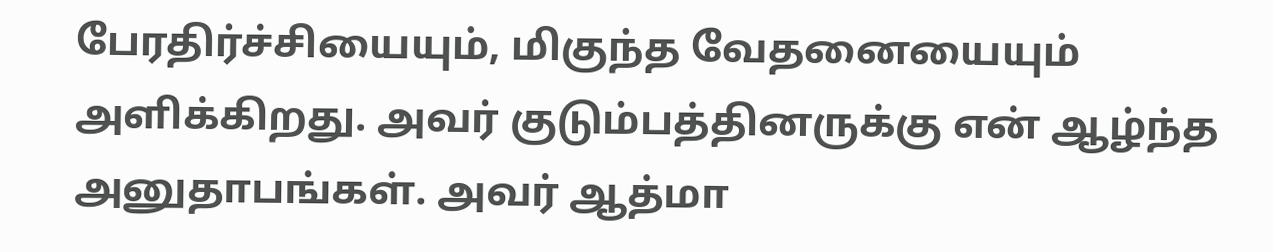பேரதிர்ச்சியையும், மிகுந்த வேதனையையும் அளிக்கிறது. அவர் குடும்பத்தினருக்கு என் ஆழ்ந்த அனுதாபங்கள். அவர் ஆத்மா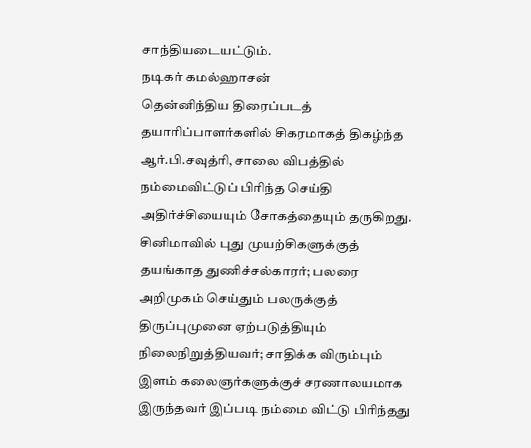சாந்தியடையட்டும்.
நடிகர் கமல்ஹாசன்
தென்னிந்திய திரைப்படத் தயாரிப்பாளர்களில் சிகரமாகத் திகழ்ந்த ஆர்.பி.சவுத்ரி, சாலை விபத்தில் நம்மைவிட்டுப் பிரிந்த செய்தி அதிர்ச்சியையும் சோகத்தையும் தருகிறது. சினிமாவில் புது முயற்சிகளுக்குத் தயங்காத துணிச்சல்காரர்; பலரை அறிமுகம் செய்தும் பலருக்குத் திருப்புமுனை ஏற்படுத்தியும் நிலைநிறுத்தியவர்; சாதிக்க விரும்பும் இளம் கலைஞர்களுக்குச் சரணாலயமாக இருந்தவர் இப்படி நம்மை விட்டு பிரிந்தது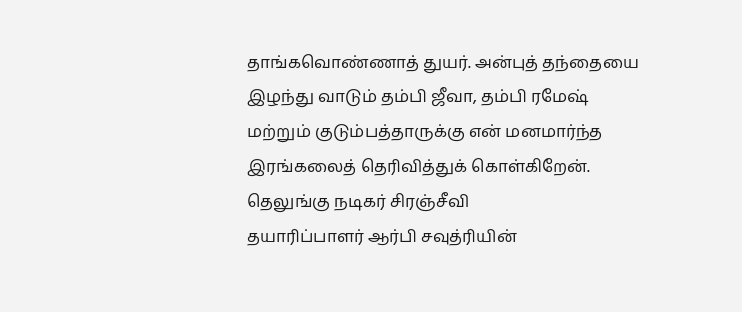தாங்கவொண்ணாத் துயர். அன்புத் தந்தையை இழந்து வாடும் தம்பி ஜீவா, தம்பி ரமேஷ் மற்றும் குடும்பத்தாருக்கு என் மனமார்ந்த இரங்கலைத் தெரிவித்துக் கொள்கிறேன்.
தெலுங்கு நடிகர் சிரஞ்சீவி
தயாரிப்பாளர் ஆர்பி சவுத்ரியின்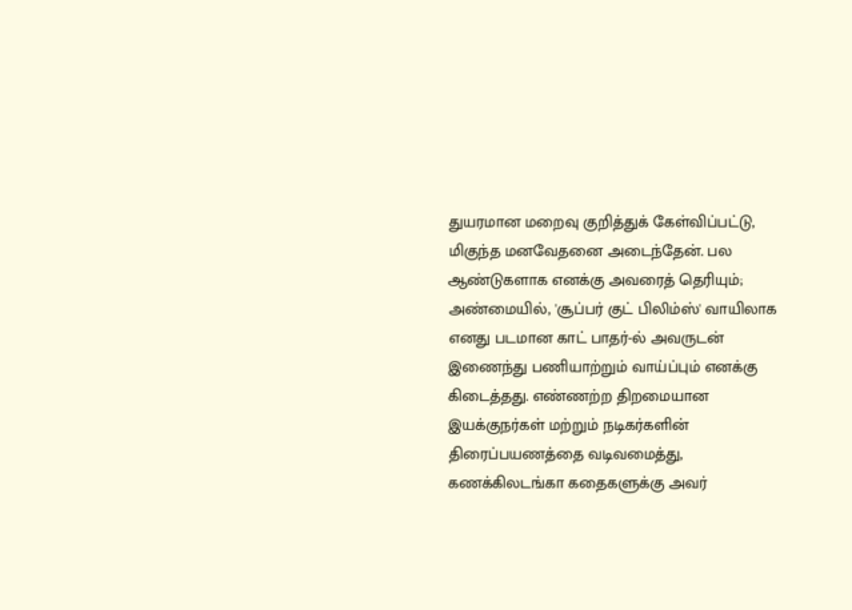துயரமான மறைவு குறித்துக் கேள்விப்பட்டு, மிகுந்த மனவேதனை அடைந்தேன். பல ஆண்டுகளாக எனக்கு அவரைத் தெரியும்; அண்மையில், 'சூப்பர் குட் பிலிம்ஸ்' வாயிலாக எனது படமான காட் பாதர்-ல் அவருடன் இணைந்து பணியாற்றும் வாய்ப்பும் எனக்கு கிடைத்தது. எண்ணற்ற திறமையான இயக்குநர்கள் மற்றும் நடிகர்களின் திரைப்பயணத்தை வடிவமைத்து, கணக்கிலடங்கா கதைகளுக்கு அவர்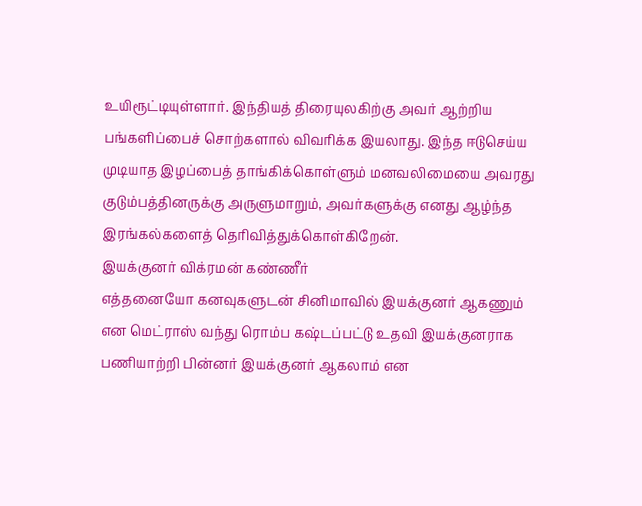உயிரூட்டியுள்ளார். இந்தியத் திரையுலகிற்கு அவர் ஆற்றிய பங்களிப்பைச் சொற்களால் விவரிக்க இயலாது. இந்த ஈடுசெய்ய முடியாத இழப்பைத் தாங்கிக்கொள்ளும் மனவலிமையை அவரது குடும்பத்தினருக்கு அருளுமாறும், அவர்களுக்கு எனது ஆழ்ந்த இரங்கல்களைத் தெரிவித்துக்கொள்கிறேன்.
இயக்குனர் விக்ரமன் கண்ணீர்
எத்தனையோ கனவுகளுடன் சினிமாவில் இயக்குனர் ஆகணும் என மெட்ராஸ் வந்து ரொம்ப கஷ்டப்பட்டு உதவி இயக்குனராக பணியாற்றி பின்னர் இயக்குனர் ஆகலாம் என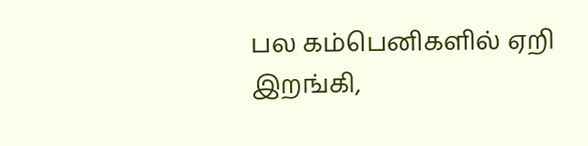பல கம்பெனிகளில் ஏறி இறங்கி,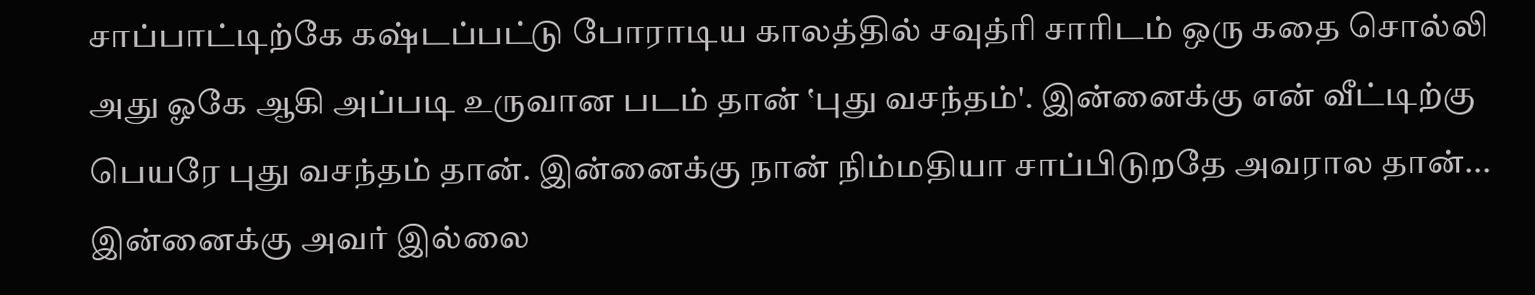சாப்பாட்டிற்கே கஷ்டப்பட்டு போராடிய காலத்தில் சவுத்ரி சாரிடம் ஒரு கதை சொல்லி அது ஓகே ஆகி அப்படி உருவான படம் தான் ‛புது வசந்தம்'. இன்னைக்கு என் வீட்டிற்கு பெயரே புது வசந்தம் தான். இன்னைக்கு நான் நிம்மதியா சாப்பிடுறதே அவரால தான்... இன்னைக்கு அவர் இல்லை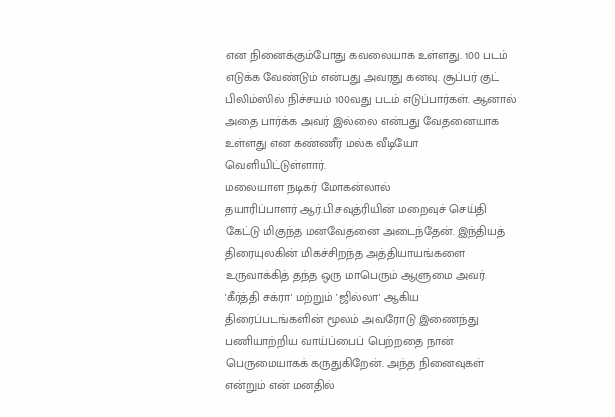என நினைக்கும்போது கவலையாக உள்ளது. 100 படம் எடுக்க வேண்டும் என்பது அவரது கனவு. சூப்பர் குட் பிலிம்ஸில் நிச்சயம் 100வது படம் எடுப்பார்கள். ஆனால் அதை பார்க்க அவர் இல்லை என்பது வேதனையாக உள்ளது என கண்ணீர் மல்க வீடியோ வெளியிட்டுள்ளார்.
மலையாள நடிகர் மோகன்லால்
தயாரிப்பாளர் ஆர்.பி.சவுத்ரியின் மறைவுச் செய்தி கேட்டு மிகுந்த மனவேதனை அடைந்தேன். இந்தியத் திரையுலகின் மிகச்சிறந்த அத்தியாயங்களை உருவாக்கித் தந்த ஒரு மாபெரும் ஆளுமை அவர். 'கீர்த்தி சக்ரா' மற்றும் 'ஜில்லா' ஆகிய திரைப்படங்களின் மூலம் அவரோடு இணைந்து பணியாற்றிய வாய்ப்பைப் பெற்றதை நான் பெருமையாகக் கருதுகிறேன். அந்த நினைவுகள் என்றும் என் மனதில்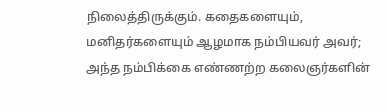நிலைத்திருக்கும். கதைகளையும், மனிதர்களையும் ஆழமாக நம்பியவர் அவர்; அந்த நம்பிக்கை எண்ணற்ற கலைஞர்களின்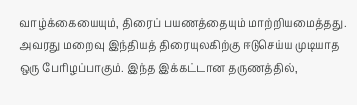வாழ்க்கையையும், திரைப் பயணத்தையும் மாற்றியமைத்தது. அவரது மறைவு இந்தியத் திரையுலகிற்கு ஈடுசெய்ய முடியாத ஒரு பேரிழப்பாகும். இந்த இக்கட்டான தருணத்தில்,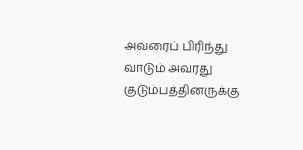அவரைப் பிரிந்து வாடும் அவரது குடும்பத்தினருக்கு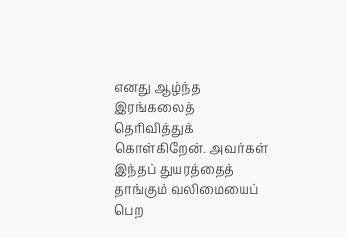எனது ஆழ்ந்த இரங்கலைத் தெரிவித்துக் கொள்கிறேன். அவர்கள் இந்தப் துயரத்தைத் தாங்கும் வலிமையைப் பெற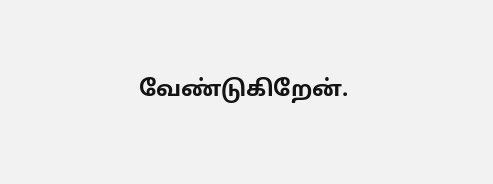வேண்டுகிறேன்.